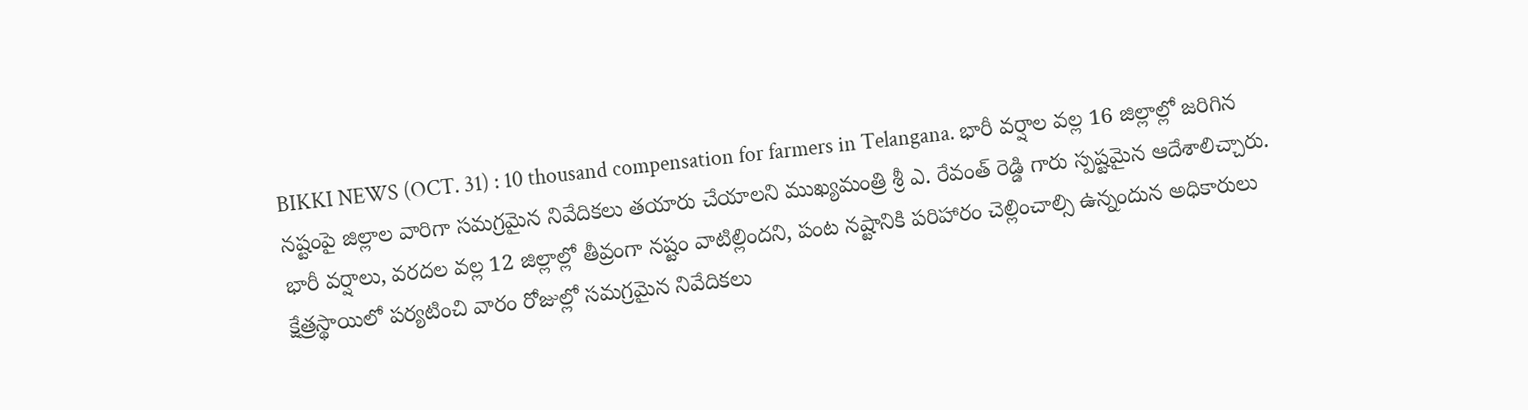BIKKI NEWS (OCT. 31) : 10 thousand compensation for farmers in Telangana. భారీ వర్షాల వల్ల 16 జిల్లాల్లో జరిగిన నష్టంపై జిల్లాల వారిగా సమగ్రమైన నివేదికలు తయారు చేయాలని ముఖ్యమంత్రి శ్రీ ఎ. రేవంత్ రెడ్డి గారు స్పష్టమైన ఆదేశాలిచ్చారు. భారీ వర్షాలు, వరదల వల్ల 12 జిల్లాల్లో తీవ్రంగా నష్టం వాటిల్లిందని, పంట నష్టానికి పరిహారం చెల్లించాల్సి ఉన్నందున అధికారులు క్షేత్రస్థాయిలో పర్యటించి వారం రోజుల్లో సమగ్రమైన నివేదికలు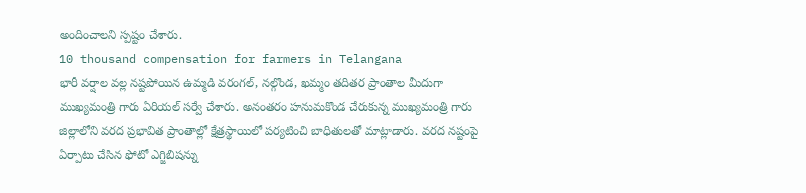అందించాలని స్పష్టం చేశారు.
10 thousand compensation for farmers in Telangana
భారీ వర్షాల వల్ల నష్టపోయిన ఉమ్మడి వరంగల్, నల్గొండ, ఖమ్మం తదితర ప్రాంతాల మీదుగా ముఖ్యమంత్రి గారు ఏరియల్ సర్వే చేశారు. అనంతరం హనుమకొండ చేరుకున్న ముఖ్యమంత్రి గారు జిల్లాలోని వరద ప్రభావిత ప్రాంతాల్లో క్షేత్రస్థాయిలో పర్యటించి బాధితులతో మాట్లాడారు. వరద నష్టంపై ఏర్పాటు చేసిన ఫోటో ఎగ్జిబిషన్ను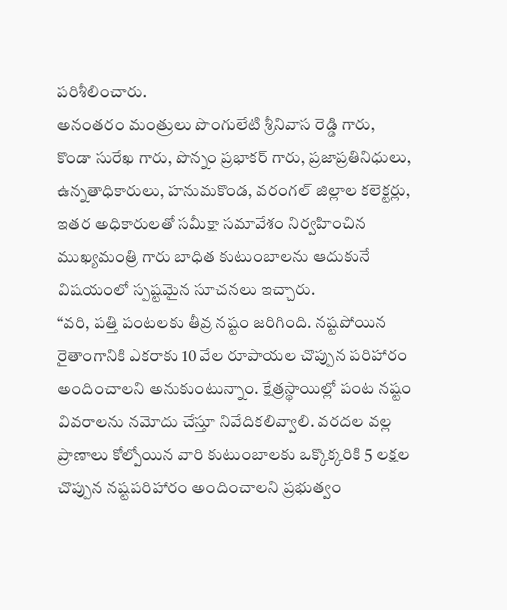పరిశీలించారు.
అనంతరం మంత్రులు పొంగులేటి శ్రీనివాస రెడ్డి గారు, కొండా సురేఖ గారు, పొన్నం ప్రభాకర్ గారు, ప్రజాప్రతినిధులు, ఉన్నతాధికారులు, హనుమకొండ, వరంగల్ జిల్లాల కలెక్టర్లు, ఇతర అధికారులతో సమీక్షా సమావేశం నిర్వహించిన ముఖ్యమంత్రి గారు బాధిత కుటుంబాలను ఆదుకునే విషయంలో స్పష్టమైన సూచనలు ఇచ్చారు.
“వరి, పత్తి పంటలకు తీవ్ర నష్టం జరిగింది. నష్టపోయిన రైతాంగానికి ఎకరాకు 10 వేల రూపాయల చొప్పున పరిహారం అందించాలని అనుకుంటున్నాం. క్షేత్రస్థాయిల్లో పంట నష్టం వివరాలను నమోదు చేస్తూ నివేదికలివ్వాలి. వరదల వల్ల ప్రాణాలు కోల్పోయిన వారి కుటుంబాలకు ఒక్కొక్కరికి 5 లక్షల చొప్పున నష్టపరిహారం అందించాలని ప్రభుత్వం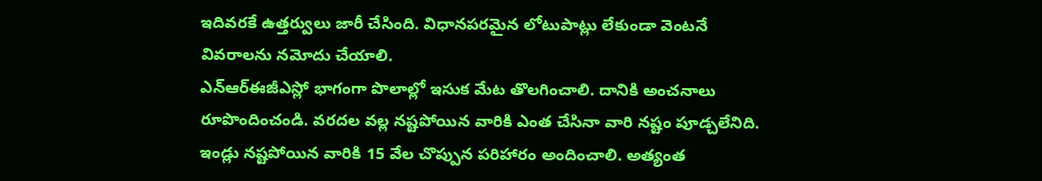ఇదివరకే ఉత్తర్వులు జారీ చేసింది. విధానపరమైన లోటుపాట్లు లేకుండా వెంటనే వివరాలను నమోదు చేయాలి.
ఎన్ఆర్ఈజీఎస్లో భాగంగా పొలాల్లో ఇసుక మేట తొలగించాలి. దానికి అంచనాలు రూపొందించండి. వరదల వల్ల నష్టపోయిన వారికి ఎంత చేసినా వారి నష్టం పూడ్చలేనిది. ఇండ్లు నష్టపోయిన వారికి 15 వేల చొప్పున పరిహారం అందించాలి. అత్యంత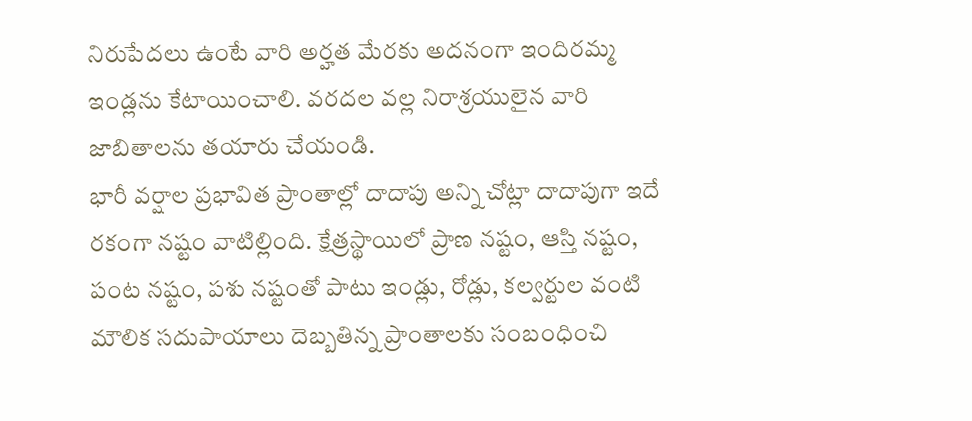నిరుపేదలు ఉంటే వారి అర్హత మేరకు అదనంగా ఇందిరమ్మ ఇండ్లను కేటాయించాలి. వరదల వల్ల నిరాశ్రయులైన వారి జాబితాలను తయారు చేయండి.
భారీ వర్షాల ప్రభావిత ప్రాంతాల్లో దాదాపు అన్ని చోట్లా దాదాపుగా ఇదే రకంగా నష్టం వాటిల్లింది. క్షేత్రస్థాయిలో ప్రాణ నష్టం, ఆస్తి నష్టం, పంట నష్టం, పశు నష్టంతో పాటు ఇండ్లు, రోడ్లు, కల్వర్టుల వంటి మౌలిక సదుపాయాలు దెబ్బతిన్న ప్రాంతాలకు సంబంధించి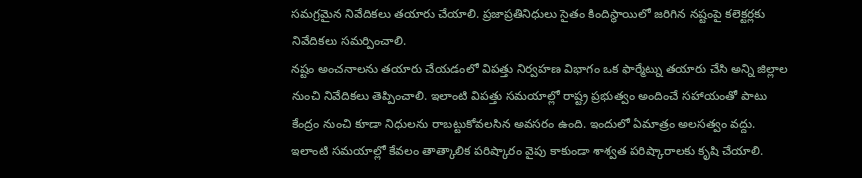సమగ్రమైన నివేదికలు తయారు చేయాలి. ప్రజాప్రతినిధులు సైతం కిందిస్థాయిలో జరిగిన నష్టంపై కలెక్టర్లకు నివేదికలు సమర్పించాలి.
నష్టం అంచనాలను తయారు చేయడంలో విపత్తు నిర్వహణ విభాగం ఒక ఫార్మేట్ను తయారు చేసి అన్ని జిల్లాల నుంచి నివేదికలు తెప్పించాలి. ఇలాంటి విపత్తు సమయాల్లో రాష్ట్ర ప్రభుత్వం అందించే సహాయంతో పాటు కేంద్రం నుంచి కూడా నిధులను రాబట్టుకోవలసిన అవసరం ఉంది. ఇందులో ఏమాత్రం అలసత్వం వద్దు.
ఇలాంటి సమయాల్లో కేవలం తాత్కాలిక పరిష్కారం వైపు కాకుండా శాశ్వత పరిష్కారాలకు కృషి చేయాలి.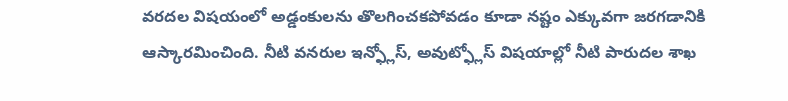వరదల విషయంలో అడ్డంకులను తొలగించకపోవడం కూడా నష్టం ఎక్కువగా జరగడానికి ఆస్కారమించింది. నీటి వనరుల ఇన్ఫ్లోస్, అవుట్ఫ్లోస్ విషయాల్లో నీటి పారుదల శాఖ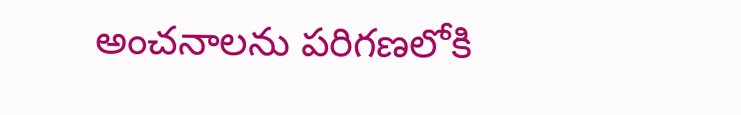అంచనాలను పరిగణలోకి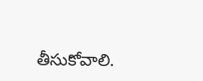తీసుకోవాలి.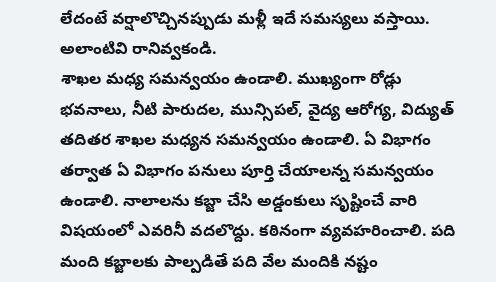లేదంటే వర్షాలొచ్చినప్పుడు మళ్లీ ఇదే సమస్యలు వస్తాయి. అలాంటివి రానివ్వకండి.
శాఖల మధ్య సమన్వయం ఉండాలి. ముఖ్యంగా రోడ్లు భవనాలు, నీటి పారుదల, మున్సిపల్, వైద్య ఆరోగ్య, విద్యుత్ తదితర శాఖల మధ్యన సమన్వయం ఉండాలి. ఏ విభాగం తర్వాత ఏ విభాగం పనులు పూర్తి చేయాలన్న సమన్వయం ఉండాలి. నాలాలను కబ్జా చేసి అడ్డంకులు సృష్టించే వారి విషయంలో ఎవరినీ వదలొద్దు. కఠినంగా వ్యవహరించాలి. పది మంది కబ్జాలకు పాల్పడితే పది వేల మందికి నష్టం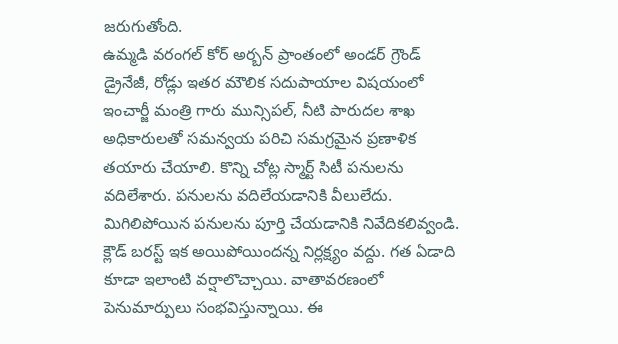జరుగుతోంది.
ఉమ్మడి వరంగల్ కోర్ అర్బన్ ప్రాంతంలో అండర్ గ్రౌండ్ డ్రైనేజీ, రోడ్లు ఇతర మౌలిక సదుపాయాల విషయంలో ఇంచార్జీ మంత్రి గారు మున్సిపల్, నీటి పారుదల శాఖ అధికారులతో సమన్వయ పరిచి సమగ్రమైన ప్రణాళిక తయారు చేయాలి. కొన్ని చోట్ల స్మార్ట్ సిటీ పనులను వదిలేశారు. పనులను వదిలేయడానికి వీలులేదు. మిగిలిపోయిన పనులను పూర్తి చేయడానికి నివేదికలివ్వండి.
క్లౌడ్ బరస్ట్ ఇక అయిపోయిందన్న నిర్లక్ష్యం వద్దు. గత ఏడాది కూడా ఇలాంటి వర్షాలొచ్చాయి. వాతావరణంలో పెనుమార్పులు సంభవిస్తున్నాయి. ఈ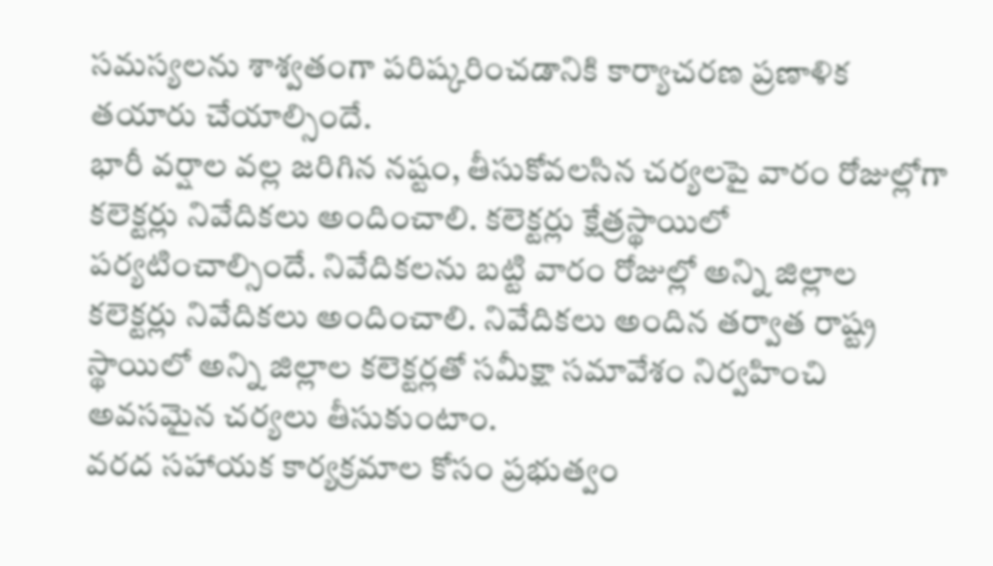సమస్యలను శాశ్వతంగా పరిష్కరించడానికి కార్యాచరణ ప్రణాళిక తయారు చేయాల్సిందే.
భారీ వర్షాల వల్ల జరిగిన నష్టం, తీసుకోవలసిన చర్యలపై వారం రోజుల్లోగా కలెక్టర్లు నివేదికలు అందించాలి. కలెక్టర్లు క్షేత్రస్థాయిలో పర్యటించాల్సిందే. నివేదికలను బట్టి వారం రోజుల్లో అన్ని జిల్లాల కలెక్టర్లు నివేదికలు అందించాలి. నివేదికలు అందిన తర్వాత రాష్ట్ర స్థాయిలో అన్ని జిల్లాల కలెక్టర్లతో సమీక్షా సమావేశం నిర్వహించి అవసమైన చర్యలు తీసుకుంటాం.
వరద సహాయక కార్యక్రమాల కోసం ప్రభుత్వం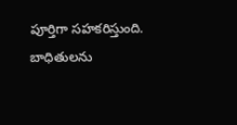పూర్తిగా సహకరిస్తుంది. బాధితులను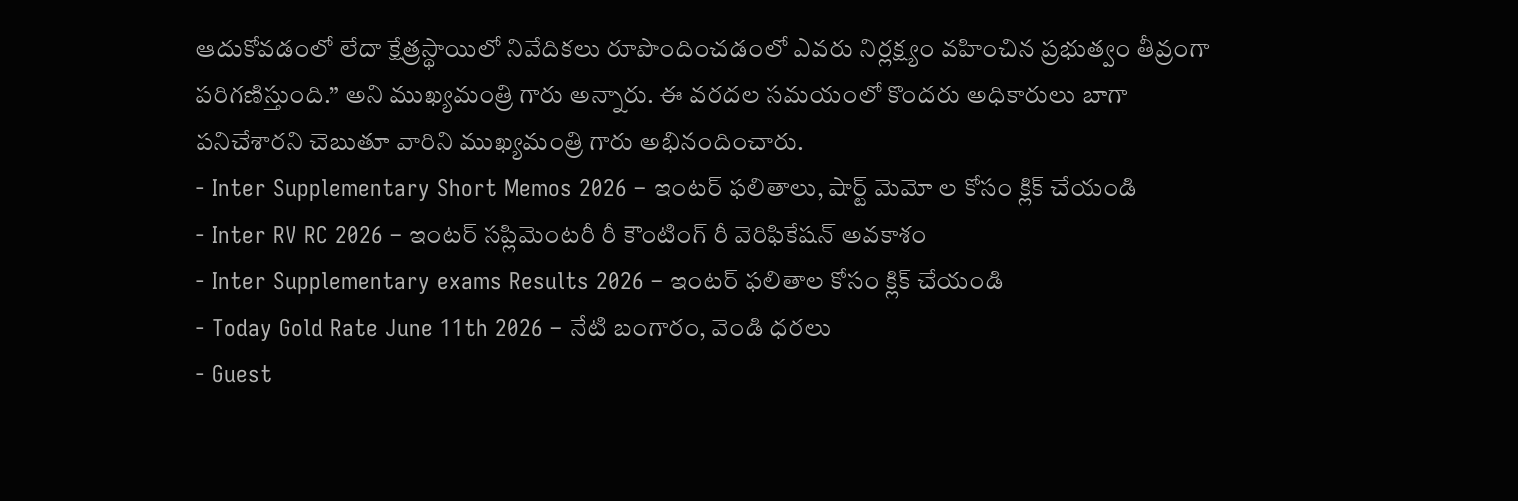ఆదుకోవడంలో లేదా క్షేత్రస్థాయిలో నివేదికలు రూపొందించడంలో ఎవరు నిర్లక్ష్యం వహించిన ప్రభుత్వం తీవ్రంగా పరిగణిస్తుంది.” అని ముఖ్యమంత్రి గారు అన్నారు. ఈ వరదల సమయంలో కొందరు అధికారులు బాగా పనిచేశారని చెబుతూ వారిని ముఖ్యమంత్రి గారు అభినందించారు.
- Inter Supplementary Short Memos 2026 – ఇంటర్ ఫలితాలు, షార్ట్ మెమో ల కోసం క్లిక్ చేయండి
- Inter RV RC 2026 – ఇంటర్ సప్లిమెంటరీ రీ కౌంటింగ్ రీ వెరిఫికేషన్ అవకాశం
- Inter Supplementary exams Results 2026 – ఇంటర్ ఫలితాల కోసం క్లిక్ చేయండి
- Today Gold Rate June 11th 2026 – నేటి బంగారం, వెండి ధరలు
- Guest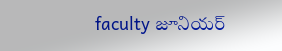faculty జూనియర్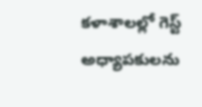కళాశాలల్లో గెస్ట్ అధ్యాపకులను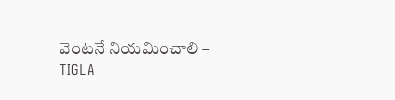వెంటనే నియమించాలి – TIGLA